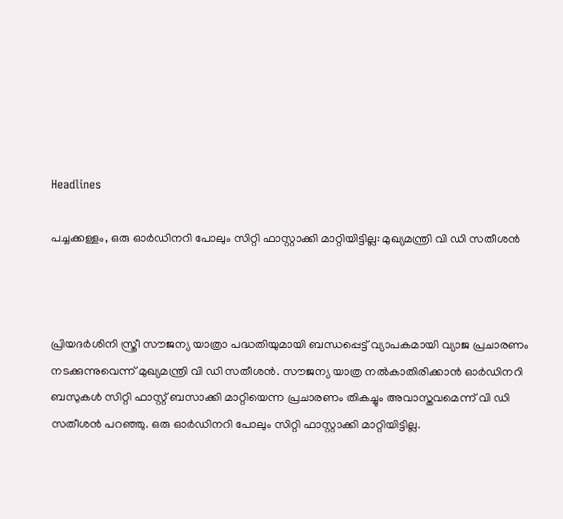Headlines

പച്ചക്കള്ളം, ഒരു ഓര്‍ഡിനറി പോലും സിറ്റി ഫാസ്റ്റാക്കി മാറ്റിയിട്ടില്ല: മുഖ്യമന്ത്രി വി ഡി സതീശന്‍



പ്രിയദര്‍ശിനി സ്ത്രീ സൗജന്യ യാത്രാ പദ്ധതിയുമായി ബന്ധപ്പെട്ട് വ്യാപകമായി വ്യാജ പ്രചാരണം നടക്കുന്നുവെന്ന് മുഖ്യമന്ത്രി വി ഡി സതീശന്‍. സൗജന്യ യാത്ര നല്‍കാതിരിക്കാന്‍ ഓര്‍ഡിനറി ബസുകള്‍ സിറ്റി ഫാസ്റ്റ് ബസാക്കി മാറ്റിയെന്ന പ്രചാരണം തികച്ചും അവാസ്തവമെന്ന് വി ഡി സതീശന്‍ പറഞ്ഞു. ഒരു ഓര്‍ഡിനറി പോലും സിറ്റി ഫാസ്റ്റാക്കി മാറ്റിയിട്ടില്ല.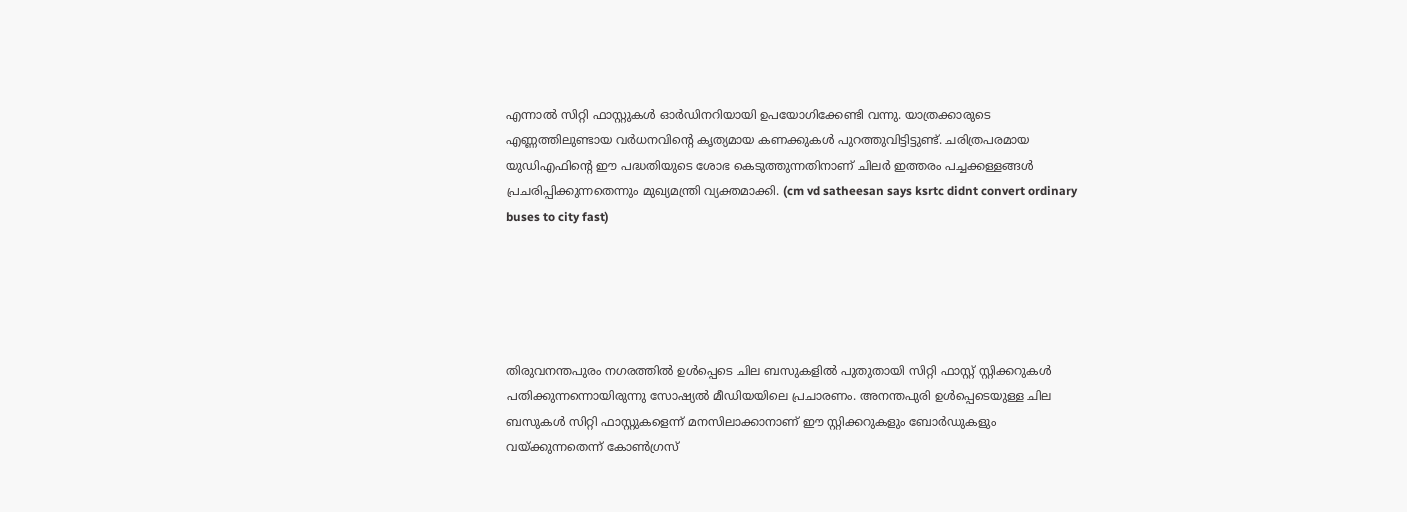എന്നാല്‍ സിറ്റി ഫാസ്റ്റുകള്‍ ഓര്‍ഡിനറിയായി ഉപയോഗിക്കേണ്ടി വന്നു. യാത്രക്കാരുടെ എണ്ണത്തിലുണ്ടായ വര്‍ധനവിന്റെ കൃത്യമായ കണക്കുകള്‍ പുറത്തുവിട്ടിട്ടുണ്ട്. ചരിത്രപരമായ യുഡിഎഫിന്റെ ഈ പദ്ധതിയുടെ ശോഭ കെടുത്തുന്നതിനാണ് ചിലര്‍ ഇത്തരം പച്ചക്കള്ളങ്ങള്‍ പ്രചരിപ്പിക്കുന്നതെന്നും മുഖ്യമന്ത്രി വ്യക്തമാക്കി. (cm vd satheesan says ksrtc didnt convert ordinary buses to city fast)





തിരുവനന്തപുരം നഗരത്തില്‍ ഉള്‍പ്പെടെ ചില ബസുകളില്‍ പുതുതായി സിറ്റി ഫാസ്റ്റ് സ്റ്റിക്കറുകള്‍ പതിക്കുന്നന്നൊയിരുന്നു സോഷ്യല്‍ മീഡിയയിലെ പ്രചാരണം. അനന്തപുരി ഉള്‍പ്പെടെയുള്ള ചില ബസുകള്‍ സിറ്റി ഫാസ്റ്റുകളെന്ന് മനസിലാക്കാനാണ് ഈ സ്റ്റിക്കറുകളും ബോര്‍ഡുകളും വയ്ക്കുന്നതെന്ന് കോണ്‍ഗ്രസ്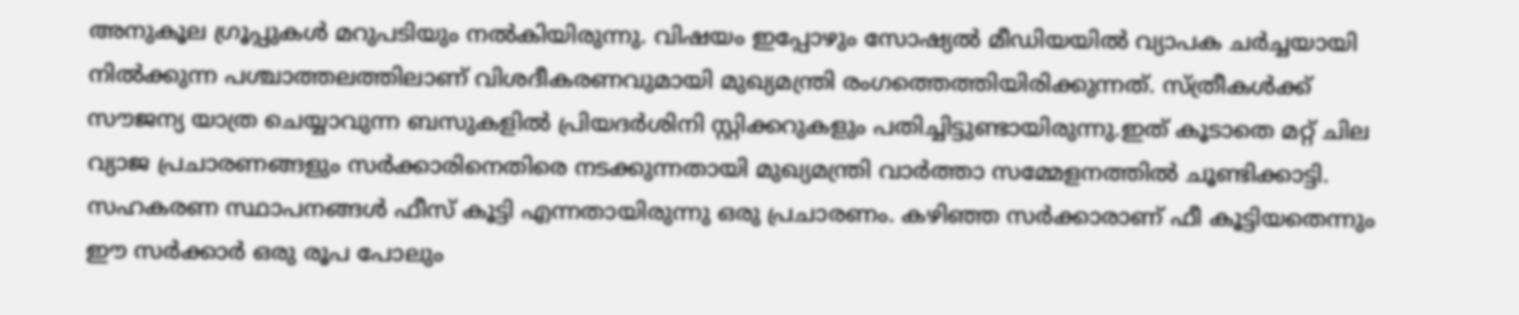അനുകൂല ഗ്രൂപ്പുകള്‍ മറുപടിയും നല്‍കിയിരുന്നു. വിഷയം ഇപ്പോഴും സോഷ്യല്‍ മീഡിയയില്‍ വ്യാപക ചര്‍ച്ചയായി നില്‍ക്കുന്ന പശ്ചാത്തലത്തിലാണ് വിശദീകരണവുമായി മുഖ്യമന്ത്രി രംഗത്തെത്തിയിരിക്കുന്നത്. സ്ത്രീകള്‍ക്ക് സൗജന്യ യാത്ര ചെയ്യാവുന്ന ബസുകളില്‍ പ്രിയദര്‍ശിനി സ്റ്റിക്കറുകളും പതിച്ചിട്ടുണ്ടായിരുന്നു.ഇത് കൂടാതെ മറ്റ് ചില വ്യാജ പ്രചാരണങ്ങളും സര്‍ക്കാരിനെതിരെ നടക്കുന്നതായി മുഖ്യമന്ത്രി വാര്‍ത്താ സമ്മേളനത്തില്‍ ചൂണ്ടിക്കാട്ടി. സഹകരണ സ്ഥാപനങ്ങള്‍ ഫീസ് കൂട്ടി എന്നതായിരുന്നു ഒരു പ്രചാരണം. കഴിഞ്ഞ സര്‍ക്കാരാണ് ഫീ കൂട്ടിയതെന്നും ഈ സര്‍ക്കാര്‍ ഒരു രൂപ പോലും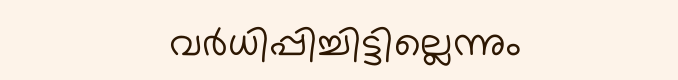വര്‍ധിപ്പിച്ചിട്ടില്ലെന്നും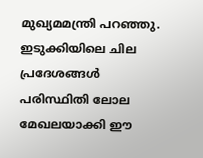മുഖ്യമമന്ത്രി പറഞ്ഞു. ഇടുക്കിയിലെ ചില പ്രദേശങ്ങള്‍ പരിസ്ഥിതി ലോല മേഖലയാക്കി ഈ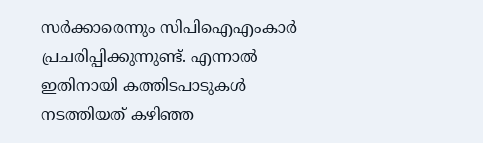സര്‍ക്കാരെന്നും സിപിഐഎംകാര്‍ പ്രചരിപ്പിക്കുന്നുണ്ട്. എന്നാല്‍ ഇതിനായി കത്തിടപാടുകള്‍ നടത്തിയത് കഴിഞ്ഞ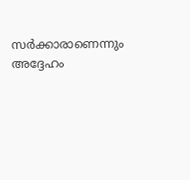സര്‍ക്കാരാണെന്നും അദ്ദേഹം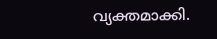വ്യക്തമാക്കി.